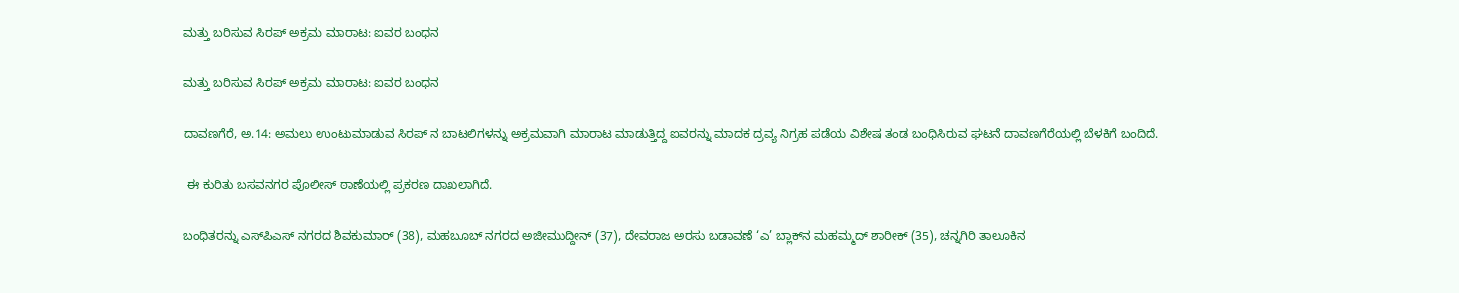ಮತ್ತು ಬರಿಸುವ ಸಿರಪ್ ಅಕ್ರಮ ಮಾರಾಟ: ಐವರ ಬಂಧನ

ಮತ್ತು ಬರಿಸುವ ಸಿರಪ್ ಅಕ್ರಮ ಮಾರಾಟ: ಐವರ ಬಂಧನ

ದಾವಣಗೆರೆ, ಅ.14: ಅಮಲು ಉಂಟುಮಾಡುವ ಸಿರಪ್ ನ ಬಾಟಲಿಗಳನ್ನು ಅಕ್ರಮವಾಗಿ ಮಾರಾಟ ಮಾಡುತ್ತಿದ್ದ ಐವರನ್ನು ಮಾದಕ ದ್ರವ್ಯ ನಿಗ್ರಹ ಪಡೆಯ ವಿಶೇಷ ತಂಡ ಬಂಧಿಸಿರುವ ಘಟನೆ ದಾವಣಗೆರೆಯಲ್ಲಿ ಬೆಳಕಿಗೆ ಬಂದಿದೆ.

 ಈ ಕುರಿತು ಬಸವನಗರ ಪೊಲೀಸ್ ಠಾಣೆಯಲ್ಲಿ ಪ್ರಕರಣ ದಾಖಲಾಗಿದೆ.

ಬಂಧಿತರನ್ನು ಎಸ್‌ಪಿಎಸ್ ನಗರದ ಶಿವಕುಮಾರ್ (38), ಮಹಬೂಬ್ ನಗರದ ಅಜೀಮುದ್ದೀನ್ (37), ದೇವರಾಜ ಅರಸು ಬಡಾವಣೆ ‘ಎ’ ಬ್ಲಾಕ್‌ನ ಮಹಮ್ಮದ್ ಶಾರೀಕ್ (35), ಚನ್ನಗಿರಿ ತಾಲೂಕಿನ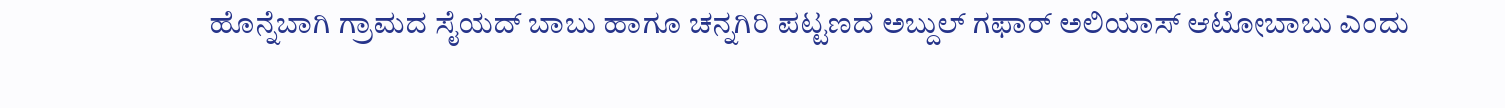ಹೊನ್ನೆಬಾಗಿ ಗ್ರಾಮದ ಸೈಯದ್ ಬಾಬು ಹಾಗೂ ಚನ್ನಗಿರಿ ಪಟ್ಟಣದ ಅಬ್ದುಲ್ ಗಫಾರ್ ಅಲಿಯಾಸ್ ಆಟೋಬಾಬು ಎಂದು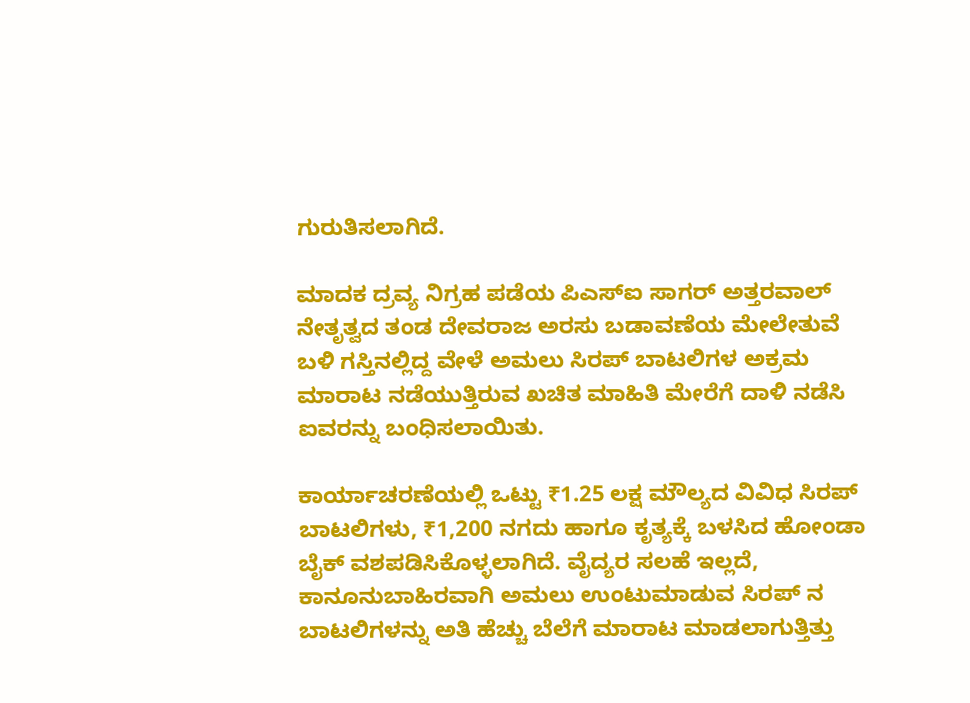ಗುರುತಿಸಲಾಗಿದೆ.

ಮಾದಕ ದ್ರವ್ಯ ನಿಗ್ರಹ ಪಡೆಯ ಪಿಎಸ್‌ಐ ಸಾಗರ್ ಅತ್ತರವಾಲ್ ನೇತೃತ್ವದ ತಂಡ ದೇವರಾಜ ಅರಸು ಬಡಾವಣೆಯ ಮೇಲೇತುವೆ ಬಳಿ ಗಸ್ತಿನಲ್ಲಿದ್ದ ವೇಳೆ ಅಮಲು ಸಿರಪ್ ಬಾಟಲಿಗಳ ಅಕ್ರಮ ಮಾರಾಟ ನಡೆಯುತ್ತಿರುವ ಖಚಿತ ಮಾಹಿತಿ ಮೇರೆಗೆ ದಾಳಿ ನಡೆಸಿ ಐವರನ್ನು ಬಂಧಿಸಲಾಯಿತು.

ಕಾರ್ಯಾಚರಣೆಯಲ್ಲಿ ಒಟ್ಟು ₹1.25 ಲಕ್ಷ ಮೌಲ್ಯದ ವಿವಿಧ ಸಿರಪ್ ಬಾಟಲಿಗಳು, ₹1,200 ನಗದು ಹಾಗೂ ಕೃತ್ಯಕ್ಕೆ ಬಳಸಿದ ಹೋಂಡಾ ಬೈಕ್ ವಶಪಡಿಸಿಕೊಳ್ಳಲಾಗಿದೆ. ವೈದ್ಯರ ಸಲಹೆ ಇಲ್ಲದೆ, ಕಾನೂನುಬಾಹಿರವಾಗಿ ಅಮಲು ಉಂಟುಮಾಡುವ ಸಿರಪ್ ನ ಬಾಟಲಿಗಳನ್ನು ಅತಿ ಹೆಚ್ಚು ಬೆಲೆಗೆ ಮಾರಾಟ ಮಾಡಲಾಗುತ್ತಿತ್ತು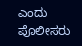ಎಂದು ಪೊಲೀಸರು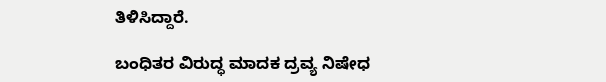ತಿಳಿಸಿದ್ದಾರೆ.

ಬಂಧಿತರ ವಿರುದ್ಧ ಮಾದಕ ದ್ರವ್ಯ ನಿಷೇಧ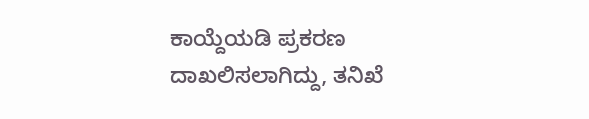ಕಾಯ್ದೆಯಡಿ ಪ್ರಕರಣ ದಾಖಲಿಸಲಾಗಿದ್ದು, ತನಿಖೆ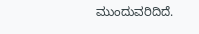ಮುಂದುವರಿದಿದೆ.